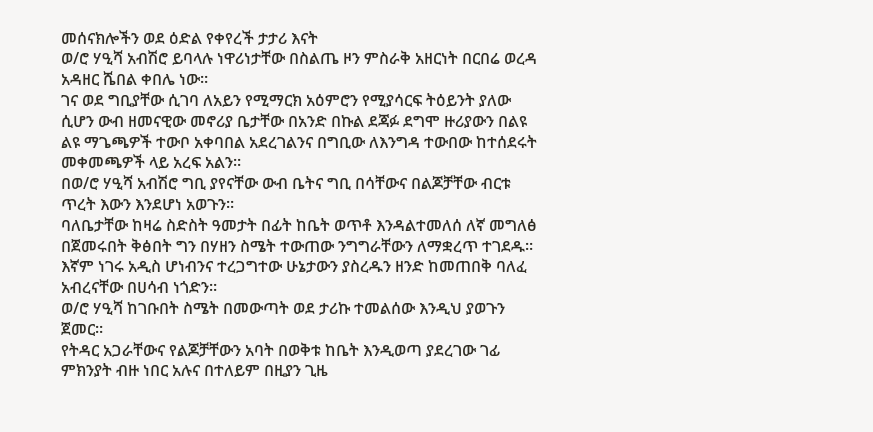መሰናክሎችን ወደ ዕድል የቀየረች ታታሪ እናት
ወ/ሮ ሃዒሻ አብሽሮ ይባላሉ ነዋሪነታቸው በስልጤ ዞን ምስራቅ አዘርነት በርበሬ ወረዳ አዳዘር ሼበል ቀበሌ ነው።
ገና ወደ ግቢያቸው ሲገባ ለአይን የሚማርክ አዕምሮን የሚያሳርፍ ትዕይንት ያለው ሲሆን ውብ ዘመናዊው መኖሪያ ቤታቸው በአንድ በኩል ደጃፉ ደግሞ ዙሪያውን በልዩ ልዩ ማጌጫዎች ተውቦ አቀባበል አደረገልንና በግቢው ለእንግዳ ተውበው ከተሰደሩት መቀመጫዎች ላይ አረፍ አልን።
በወ/ሮ ሃዒሻ አብሽሮ ግቢ ያየናቸው ውብ ቤትና ግቢ በሳቸውና በልጆቻቸው ብርቱ ጥረት እውን እንደሆነ አወጉን።
ባለቤታቸው ከዛሬ ስድስት ዓመታት በፊት ከቤት ወጥቶ እንዳልተመለሰ ለኛ መግለፅ በጀመሩበት ቅፅበት ግን በሃዘን ስሜት ተውጠው ንግግራቸውን ለማቋረጥ ተገደዱ።
እኛም ነገሩ አዲስ ሆነብንና ተረጋግተው ሁኔታውን ያስረዱን ዘንድ ከመጠበቅ ባለፈ አብረናቸው በሀሳብ ነጎድን።
ወ/ሮ ሃዒሻ ከገቡበት ስሜት በመውጣት ወደ ታሪኩ ተመልሰው እንዲህ ያወጉን ጀመር።
የትዳር አጋራቸውና የልጆቻቸውን አባት በወቅቱ ከቤት እንዲወጣ ያደረገው ገፊ ምክንያት ብዙ ነበር አሉና በተለይም በዚያን ጊዜ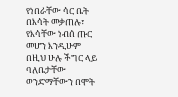የነበራቸው ሳር ቤት በእሳት መቃጠሉ፣ የእሳቸው ነብሰ ጡር መሆን እንዲሁም በዚህ ሁሉ ችግር ላይ ባለቤታቸው ወንድማቸውን በሞት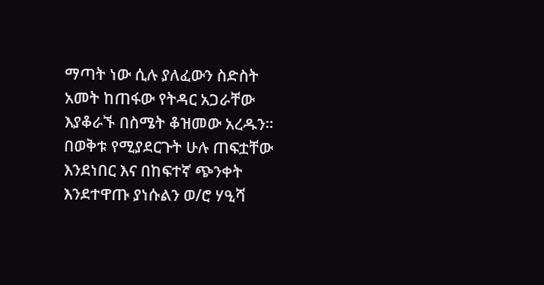ማጣት ነው ሲሉ ያለፈውን ስድስት አመት ከጠፋው የትዳር አጋራቸው እያቆራኙ በስሜት ቆዝመው አረዱን።
በወቅቱ የሚያደርጉት ሁሉ ጠፍቷቸው እንደነበር እና በከፍተኛ ጭንቀት እንደተዋጡ ያነሱልን ወ/ሮ ሃዒሻ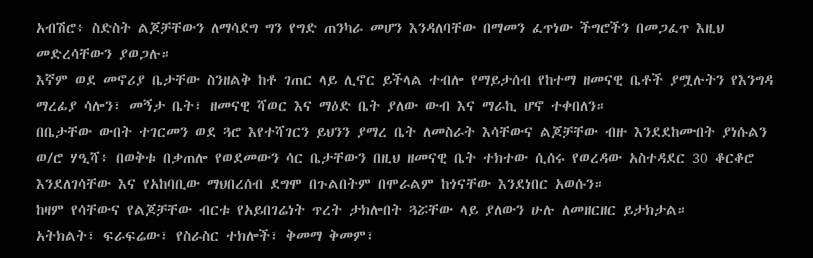አብሽሮ፥ ስድስት ልጆቻቸውን ለማሳደግ ግን የግድ ጠንካራ መሆን እንዳለባቸው በማመን ፈጥነው ችግሮችን በመጋፈጥ እዚህ መድረሳቸውን ያወጋሉ።
እኛም ወደ መኖሪያ ቤታቸው ስንዘልቅ ከቶ ገጠር ላይ ሊኖር ይችላል ተብሎ የማይታሰብ የከተማ ዘመናዊ ቤቶች ያሟሉትን የእንግዳ ማረፊያ ሳሎን፣ መኝታ ቤት፣ ዘመናዊ ሻወር እና ማዕድ ቤት ያለው ውብ እና ማራኪ ሆኖ ተቀበለን።
በቤታቸው ውበት ተገርመን ወደ ጓሮ እየተሻገርን ይህንን ያማረ ቤት ለመስራት እሳቸውና ልጆቻቸው ብዙ እንደደከሙበት ያነሱልን ወ/ሮ ሃዒሻ፥ በወቅቱ በቃጠሎ የወደመውን ሳር ቤታቸውን በዚህ ዘመናዊ ቤት ተክተው ሲሰሩ የወረዳው አስተዳደር 30 ቆርቆሮ እንደለገሳቸው እና የአከባቢው ማህበረሰብ ደግሞ በጉልበትም በሞራልም ከጎናቸው እንደነበር አወሱን።
ከዛም የሳቸውና የልጆቻቸው ብርቱ የአይበገሬነት ጥረት ታክሎበት ጓሯቸው ላይ ያለውን ሁሉ ለመዘርዘር ይታክታል።
አትክልት፣ ፍራፍሬው፣ የስራስር ተክሎች፣ ቅመማ ቅመም፣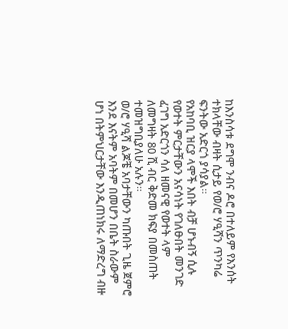ከእንስሳቱ ደግሞ ንብና ዶሮ በተለይም የእንሰት ተክላቸው ብዛት ሲታይ የወ/ሮ ሃዒሻን ጥንካሬ ፍንትው አድርጎ ያሳያል።
የአከባቢ ዝርያ ላሞች እበት ብቻ ሆኑብኝ ሲሉ የወተት ምርታቸውን አናሳነት የገለፁበት መንገድ ፈገግ አድርጎን ሳለ ዘመናዊ የወተት ላም ለመግዛት 80 ሺ ብር ቅድመ ክፍያ በመስጠት ተመዝግቢያለሁ አሉን።
ወ/ሮ ሃዒሻ ልጆቼ አባታቸውን ካጡበት ጊዜ ጀምሮ እንደ እናትም አባትም በመሆን በቤት ስራውም ሆነ በትምህርታቸው እንዲጠነክሩ ለማድረግ ብዙ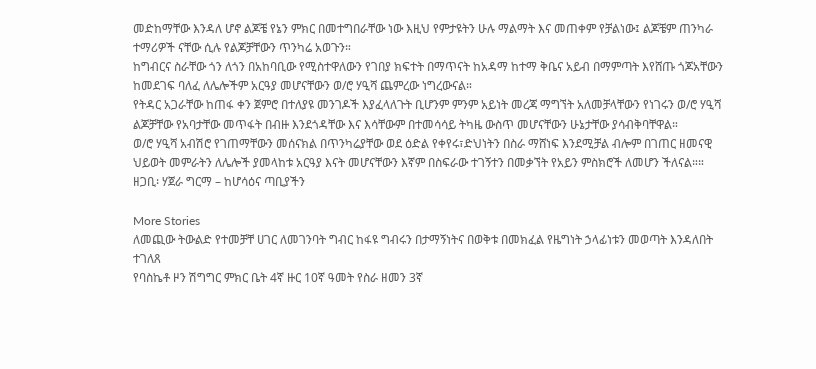መድከማቸው እንዳለ ሆኖ ልጆቼ የኔን ምክር በመተግበራቸው ነው እዚህ የምታዩትን ሁሉ ማልማት እና መጠቀም የቻልነው፤ ልጆቼም ጠንካራ ተማሪዎች ናቸው ሲሉ የልጆቻቸውን ጥንካሬ አወጉን።
ከግብርና ስራቸው ጎን ለጎን በአከባቢው የሚስተዋለውን የገበያ ክፍተት በማጥናት ከአዳማ ከተማ ቅቤና አይብ በማምጣት እየሸጡ ጎጆአቸውን ከመደገፍ ባለፈ ለሌሎችም አርዓያ መሆናቸውን ወ/ሮ ሃዒሻ ጨምረው ነግረውናል።
የትዳር አጋራቸው ከጠፋ ቀን ጀምሮ በተለያዩ መንገዶች እያፈላለጉት ቢሆንም ምንም አይነት መረጃ ማግኘት አለመቻላቸውን የነገሩን ወ/ሮ ሃዒሻ ልጆቻቸው የአባታቸው መጥፋት በብዙ እንደጎዳቸው እና እሳቸውም በተመሳሳይ ትካዜ ውስጥ መሆናቸውን ሁኔታቸው ያሳብቅባቸዋል።
ወ/ሮ ሃዒሻ አብሽሮ የገጠማቸውን መሰናክል በጥንካሬያቸው ወደ ዕድል የቀየሩ፣ድህነትን በስራ ማሸነፍ እንደሚቻል ብሎም በገጠር ዘመናዊ ህይወት መምራትን ለሌሎች ያመላከቱ አርዓያ እናት መሆናቸውን እኛም በስፍራው ተገኝተን በመቃኘት የአይን ምስክሮች ለመሆን ችለናል።።
ዘጋቢ፡ ሃጀራ ግርማ – ከሆሳዕና ጣቢያችን

More Stories
ለመጪው ትውልድ የተመቻቸ ሀገር ለመገንባት ግብር ከፋዩ ግብሩን በታማኝነትና በወቅቱ በመክፈል የዜግነት ኃላፊነቱን መወጣት እንዳለበት ተገለጸ
የባስኬቶ ዞን ሽግግር ምክር ቤት 4ኛ ዙር 10ኛ ዓመት የስራ ዘመን 3ኛ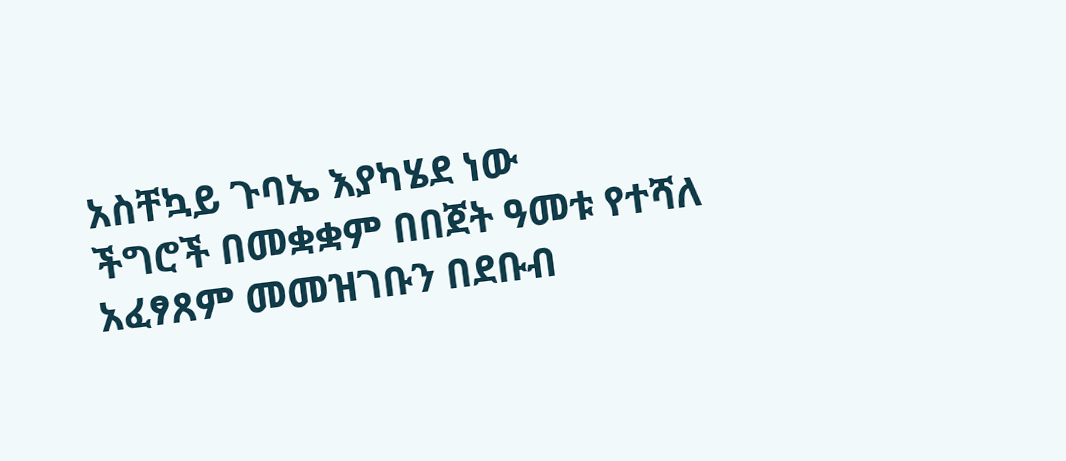አስቸኳይ ጉባኤ እያካሄደ ነው
ችግሮች በመቋቋም በበጀት ዓመቱ የተሻለ አፈፃጸም መመዝገቡን በደቡብ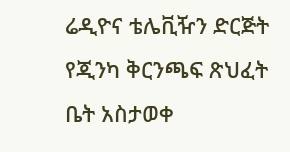ሬዲዮና ቴሌቪዥን ድርጅት የጂንካ ቅርንጫፍ ጽህፈት ቤት አስታወቀ